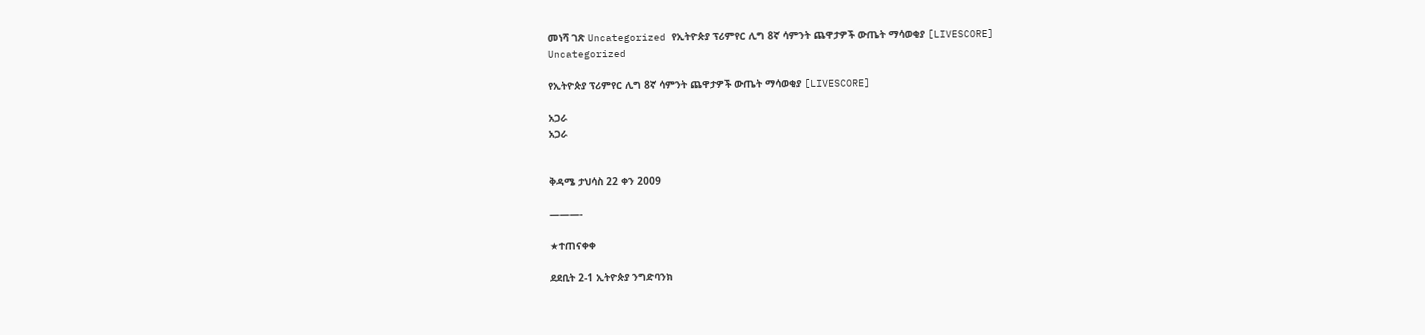መነሻ ገጽ Uncategorized የኢትዮጵያ ፕሪምየር ሊግ 8ኛ ሳምንት ጨዋታዎች ውጤት ማሳወቂያ [LIVESCORE]
Uncategorized

የኢትዮጵያ ፕሪምየር ሊግ 8ኛ ሳምንት ጨዋታዎች ውጤት ማሳወቂያ [LIVESCORE]

አጋራ
አጋራ


ቅዳሜ ታህሳስ 22 ቀን 2009

———-

★ተጠናቀቀ

ደደቢት 2-1 ኢትዮጵያ ንግድባንክ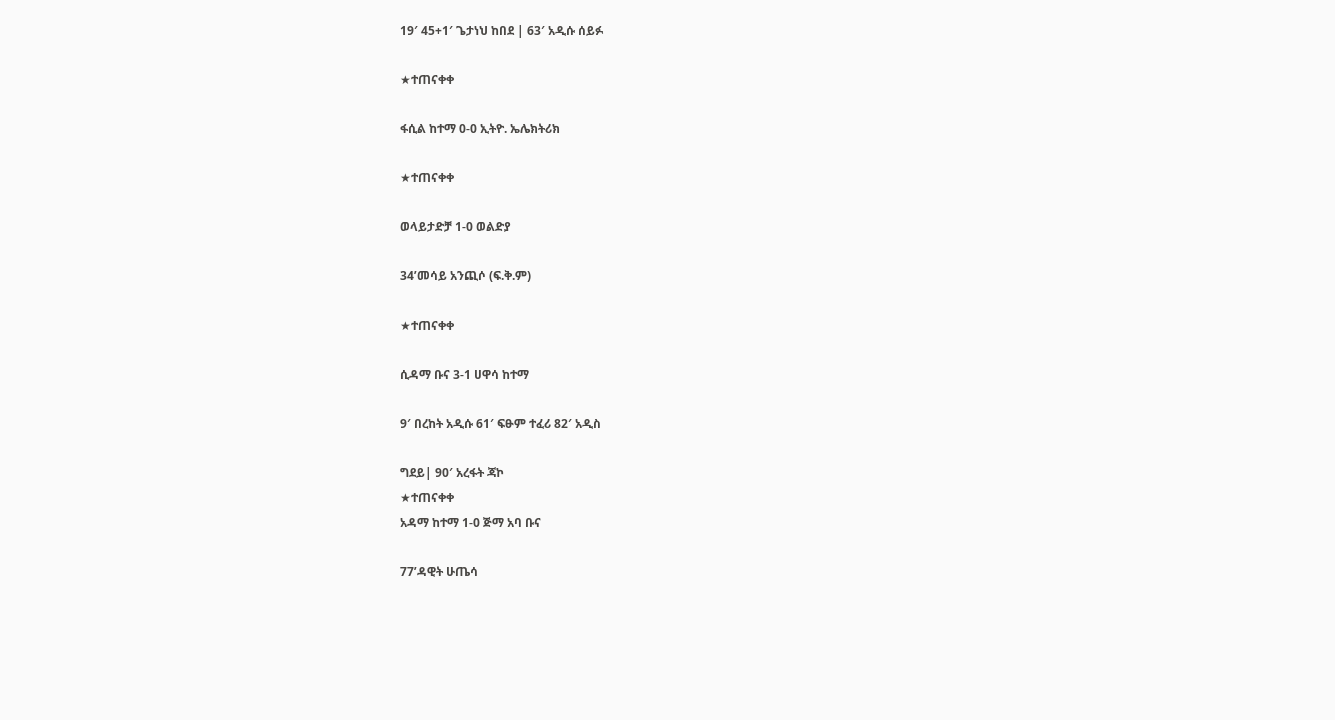19′ 45+1′ ጌታነህ ከበደ | 63′ አዲሱ ሰይፉ

★ተጠናቀቀ

ፋሲል ከተማ 0-0 ኢትዮ. ኤሌክትሪክ

★ተጠናቀቀ

ወላይታድቻ 1-0 ወልድያ

34’መሳይ አንጪሶ (ፍ.ቅ.ም)

★ተጠናቀቀ

ሲዳማ ቡና 3-1 ሀዋሳ ከተማ

9′ በረከት አዲሱ 61′ ፍፁም ተፈሪ 82′ አዲስ

ግደይ| 90′ አረፋት ጃኮ
★ተጠናቀቀ
አዳማ ከተማ 1-0 ጅማ አባ ቡና

77’ዳዊት ሁጤሳ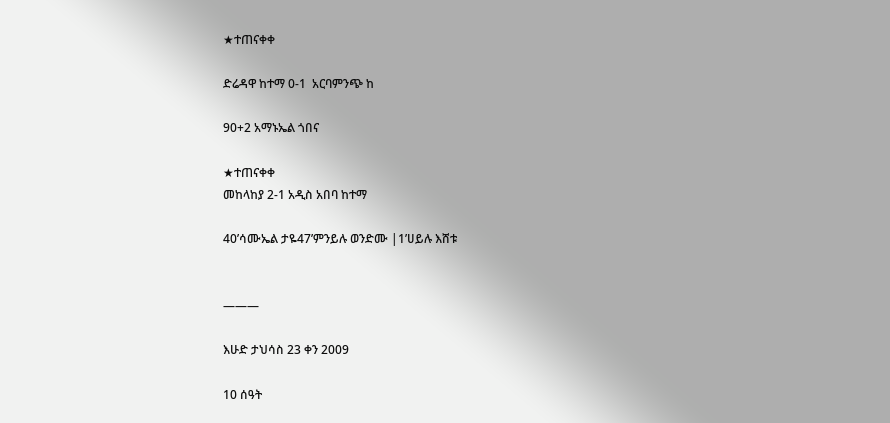★ተጠናቀቀ

ድሬዳዋ ከተማ 0-1  አርባምንጭ ከ

90+2 አማኑኤል ጎበና

★ተጠናቀቀ
መከላከያ 2-1 አዲስ አበባ ከተማ

40’ሳሙኤል ታዬ47’ምንይሉ ወንድሙ |1’ሀይሉ እሸቱ


———

እሁድ ታህሳስ 23 ቀን 2009

10 ሰዓት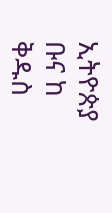ኢትዮጵያ ቡና ከ ቅዱስ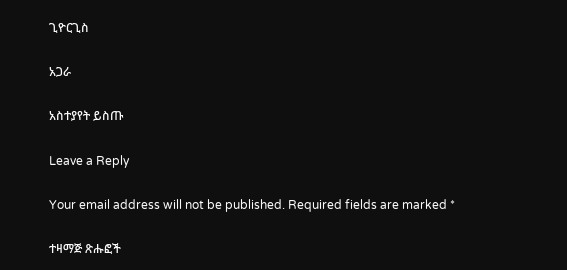ጊዮርጊስ

አጋራ

አስተያየት ይስጡ

Leave a Reply

Your email address will not be published. Required fields are marked *

ተዛማጅ ጽሑፎች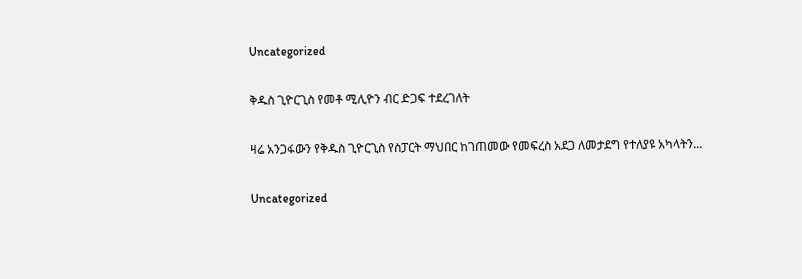Uncategorized

ቅዱስ ጊዮርጊስ የመቶ ሚሊዮን ብር ድጋፍ ተደረገለት

ዛሬ አንጋፋውን የቅዱስ ጊዮርጊስ የስፓርት ማህበር ከገጠመው የመፍረስ አደጋ ለመታደግ የተለያዩ አካላትን...

Uncategorized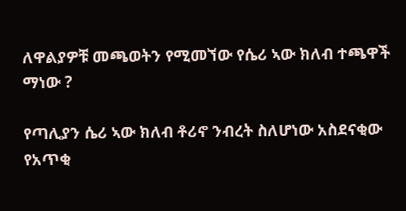ለዋልያዎቹ መጫወትን የሚመኘው የሴሪ ኣው ክለብ ተጫዋች ማነው ?

የጣሊያን ሴሪ ኣው ክለብ ቶሪኖ ንብረት ስለሆነው አስደናቂው የአጥቂ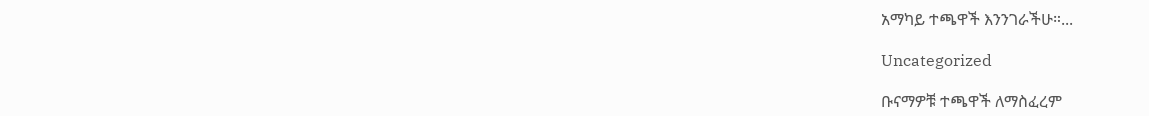አማካይ ተጫዋች እንንገራችሁ።...

Uncategorized

ቡናማዎቹ ተጫዋች ለማስፈረም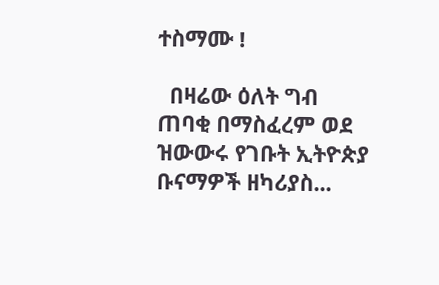ተስማሙ !

  በዛሬው ዕለት ግብ ጠባቂ በማስፈረም ወደ ዝውውሩ የገቡት ኢትዮጵያ ቡናማዎች ዘካሪያስ...